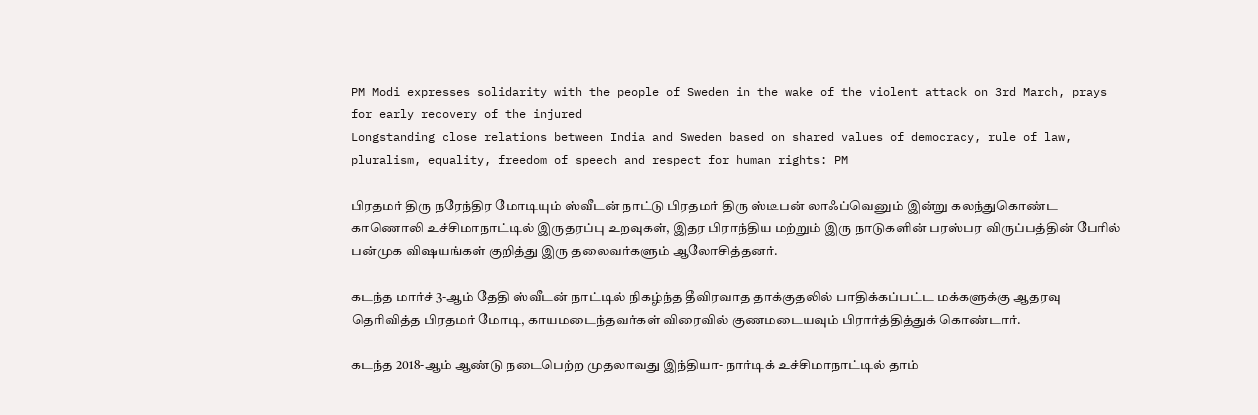PM Modi expresses solidarity with the people of Sweden in the wake of the violent attack on 3rd March, prays for early recovery of the injured
Longstanding close relations between India and Sweden based on shared values of democracy, rule of law, pluralism, equality, freedom of speech and respect for human rights: PM

பிரதமர் திரு நரேந்திர மோடியும் ஸ்வீடன் நாட்டு பிரதமர் திரு ஸ்டீபன் லாஃப்வெனும் இன்று கலந்துகொண்ட காணொலி உச்சிமாநாட்டில் இருதரப்பு உறவுகள், இதர பிராந்திய மற்றும் இரு நாடுகளின் பரஸ்பர விருப்பத்தின் பேரில் பன்முக விஷயங்கள் குறித்து இரு தலைவர்களும் ஆலோசித்தனர்.

கடந்த மார்ச் 3-ஆம் தேதி ஸ்வீடன் நாட்டில் நிகழ்ந்த தீவிரவாத தாக்குதலில் பாதிக்கப்பட்ட மக்களுக்கு ஆதரவு தெரிவித்த பிரதமர் மோடி, காயமடைந்தவர்கள் விரைவில் குணமடையவும் பிரார்த்தித்துக் கொண்டார்.

கடந்த 2018-ஆம் ஆண்டு நடைபெற்ற முதலாவது இந்தியா- நார்டிக் உச்சிமாநாட்டில் தாம்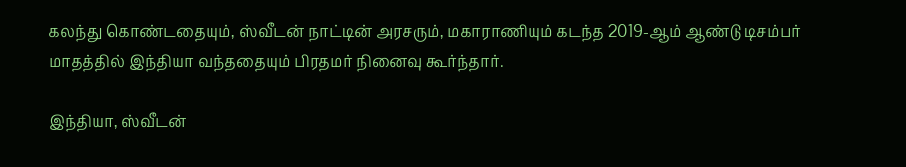கலந்து கொண்டதையும், ஸ்வீடன் நாட்டின் அரசரும், மகாராணியும் கடந்த 2019-ஆம் ஆண்டு டிசம்பர் மாதத்தில் இந்தியா வந்ததையும் பிரதமர் நினைவு கூர்ந்தார்.

இந்தியா, ஸ்வீடன்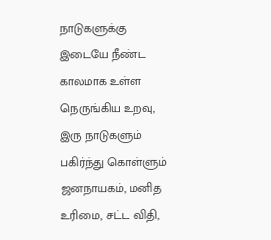நாடுகளுக்கு இடையே நீண்ட காலமாக உள்ள நெருங்கிய உறவு, இரு நாடுகளும் பகிர்ந்து கொள்ளும் ஜனநாயகம், மனித உரிமை, சட்ட விதி,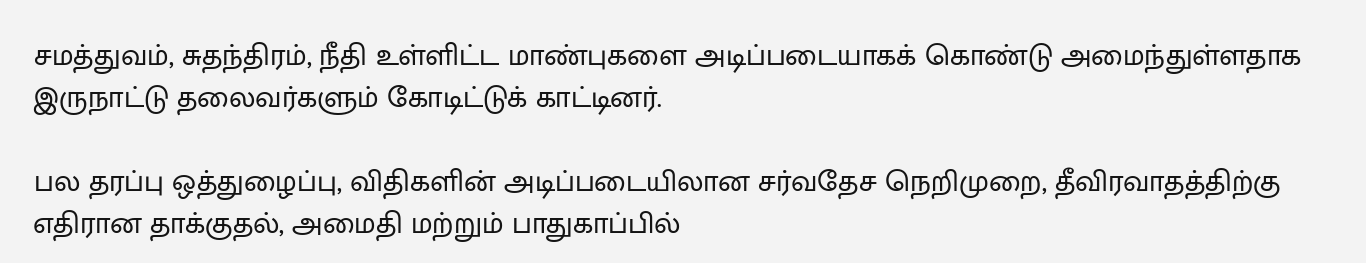சமத்துவம், சுதந்திரம், நீதி உள்ளிட்ட மாண்புகளை அடிப்படையாகக் கொண்டு அமைந்துள்ளதாக இருநாட்டு தலைவர்களும் கோடிட்டுக் காட்டினர்.

பல தரப்பு ஒத்துழைப்பு, விதிகளின் அடிப்படையிலான சர்வதேச நெறிமுறை, தீவிரவாதத்திற்கு எதிரான தாக்குதல், அமைதி மற்றும் பாதுகாப்பில்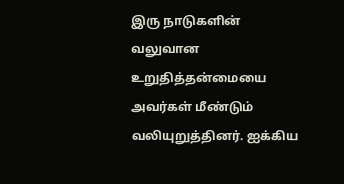இரு நாடுகளின் வலுவான உறுதித்தன்மையை அவர்கள் மீண்டும் வலியுறுத்தினர். ஐக்கிய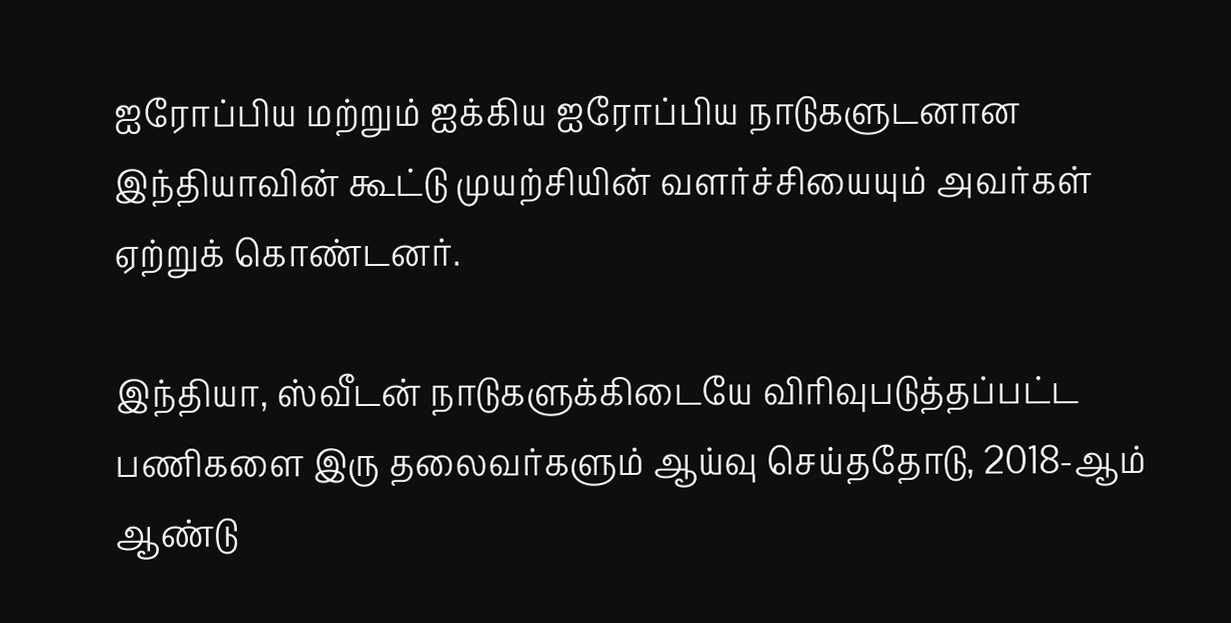ஐரோப்பிய மற்றும் ஐக்கிய ஐரோப்பிய நாடுகளுடனான இந்தியாவின் கூட்டு முயற்சியின் வளர்ச்சியையும் அவர்கள் ஏற்றுக் கொண்டனர்.

இந்தியா, ஸ்வீடன் நாடுகளுக்கிடையே விரிவுபடுத்தப்பட்ட பணிகளை இரு தலைவர்களும் ஆய்வு செய்ததோடு, 2018-ஆம் ஆண்டு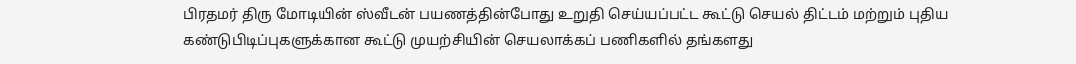பிரதமர் திரு மோடியின் ஸ்வீடன் பயணத்தின்போது உறுதி செய்யப்பட்ட கூட்டு செயல் திட்டம் மற்றும் புதிய கண்டுபிடிப்புகளுக்கான கூட்டு முயற்சியின் செயலாக்கப் பணிகளில் தங்களது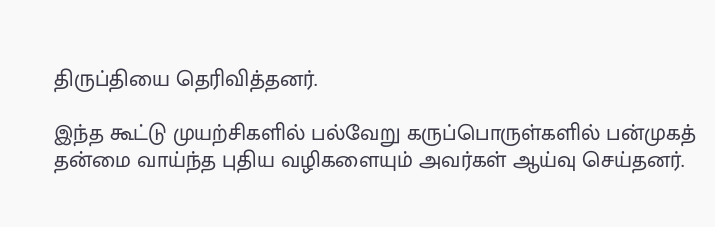திருப்தியை தெரிவித்தனர்.

இந்த கூட்டு முயற்சிகளில் பல்வேறு கருப்பொருள்களில் பன்முகத் தன்மை வாய்ந்த புதிய வழிகளையும் அவர்கள் ஆய்வு செய்தனர்.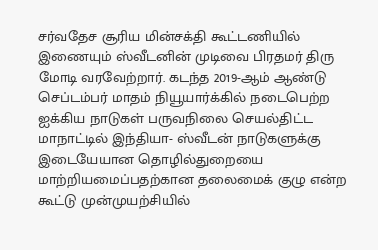சர்வதேச சூரிய மின்சக்தி கூட்டணியில் இணையும் ஸ்வீடனின் முடிவை பிரதமர் திரு மோடி வரவேற்றார். கடந்த 2019-ஆம் ஆண்டு செப்டம்பர் மாதம் நியூயார்க்கில் நடைபெற்ற ஐக்கிய நாடுகள் பருவநிலை செயல்திட்ட மாநாட்டில் இந்தியா- ஸ்வீடன் நாடுகளுக்கு இடையேயான தொழில்துறையை மாற்றியமைப்பதற்கான தலைமைக் குழு என்ற கூட்டு முன்முயற்சியில்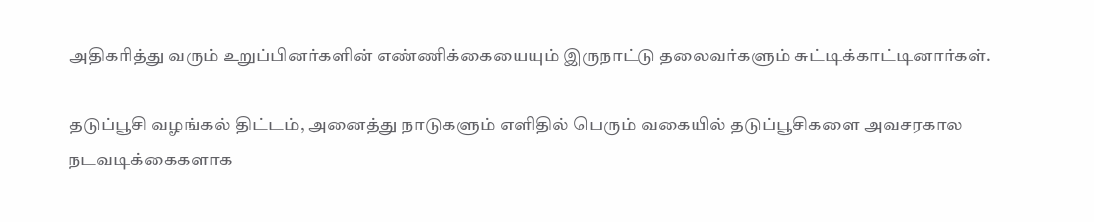அதிகரித்து வரும் உறுப்பினர்களின் எண்ணிக்கையையும் இருநாட்டு தலைவர்களும் சுட்டிக்காட்டினார்கள்.

தடுப்பூசி வழங்கல் திட்டம், அனைத்து நாடுகளும் எளிதில் பெரும் வகையில் தடுப்பூசிகளை அவசரகால நடவடிக்கைகளாக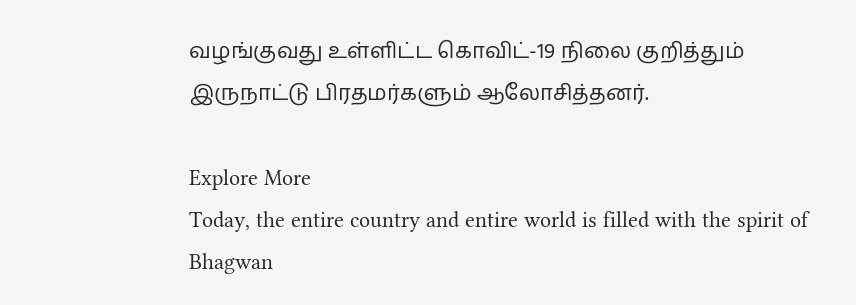வழங்குவது உள்ளிட்ட கொவிட்-19 நிலை குறித்தும் இருநாட்டு பிரதமர்களும் ஆலோசித்தனர்.

Explore More
Today, the entire country and entire world is filled with the spirit of Bhagwan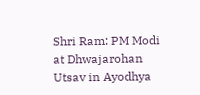Shri Ram: PM Modi at Dhwajarohan Utsav in Ayodhya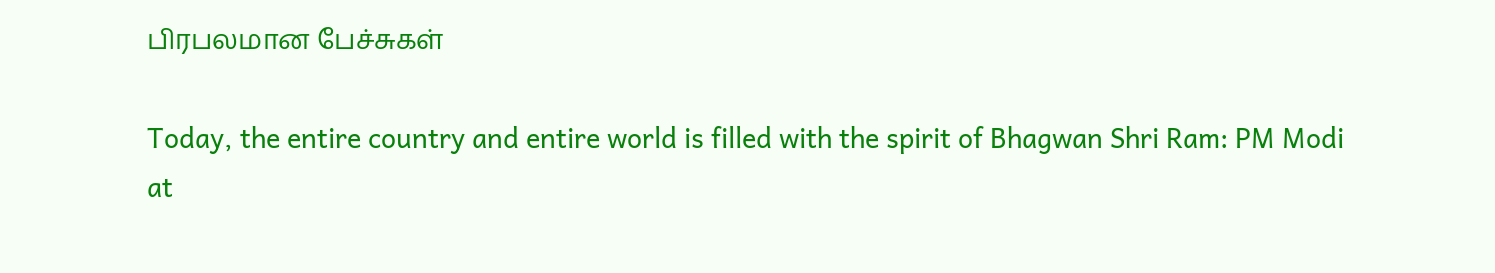பிரபலமான பேச்சுகள்

Today, the entire country and entire world is filled with the spirit of Bhagwan Shri Ram: PM Modi at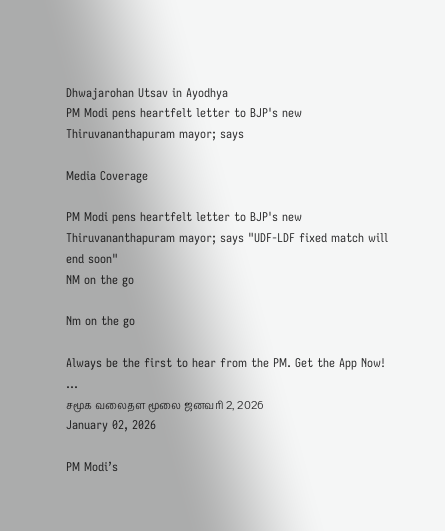Dhwajarohan Utsav in Ayodhya
PM Modi pens heartfelt letter to BJP's new Thiruvananthapuram mayor; says

Media Coverage

PM Modi pens heartfelt letter to BJP's new Thiruvananthapuram mayor; says "UDF-LDF fixed match will end soon"
NM on the go

Nm on the go

Always be the first to hear from the PM. Get the App Now!
...
சமூக வலைதள மூலை ஜனவரி 2, 2026
January 02, 2026

PM Modi’s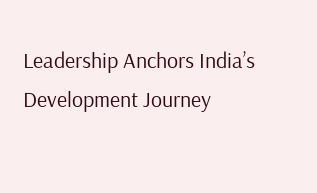Leadership Anchors India’s Development Journey